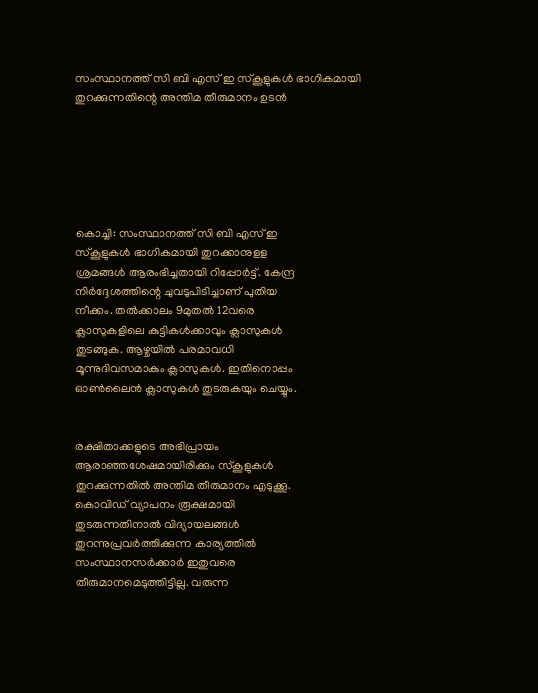സംസ്ഥാനത്ത് സി ബി എസ് ഇ സ്‌കൂളുകള്‍ ഭാഗികമായി തുറക്കുന്നതിന്റെ അന്തിമ തീരുമാനം ഉടന്‍






കൊച്ചി: സംസ്ഥാനത്ത് സി ബി എസ് ഇ
സ്‌കൂളുകള്‍ ഭാഗികമായി തുറക്കാനുളള
ശ്രമങ്ങള്‍ ആരംഭിച്ചതായി റിപ്പോര്‍ട്ട്. കേന്ദ്ര
നിര്‍ദ്ദേശത്തിന്റെ ചുവടുപിടിച്ചാണ് പുതിയ
നീക്കം. തല്‍ക്കാലം 9മുതല്‍ 12വരെ
ക്ലാസുകളിലെ കുട്ടികള്‍ക്കാവും ക്ലാസുകള്‍
തുടങ്ങുക. ആഴ്ചയില്‍ പരമാവധി
മൂന്നുദിവസമാകും ക്ലാസുകള്‍. ഇതിനൊപ്പം
ഓണ്‍ലൈന്‍ ക്ലാസുകള്‍ തുടരുകയും ചെയ്യും.


രക്ഷിതാക്കളുടെ അഭിപ്രായം
ആരാഞ്ഞശേഷമായിരിക്കും സ്‌കൂളുകള്‍
തുറക്കുന്നതില്‍ അന്തിമ തീരുമാനം എടുക്കൂ.
കൊവിഡ് വ്യാപനം രൂക്ഷമായി
തുടരുന്നതിനാല്‍ വിദ്യായലങ്ങള്‍
തുറന്നുപ്രവര്‍ത്തിക്കുന്ന കാര്യത്തില്‍
സംസ്ഥാനസര്‍ക്കാര്‍ ഇതുവരെ
തീരുമാനമെടുത്തിട്ടില്ല. വരുന്ന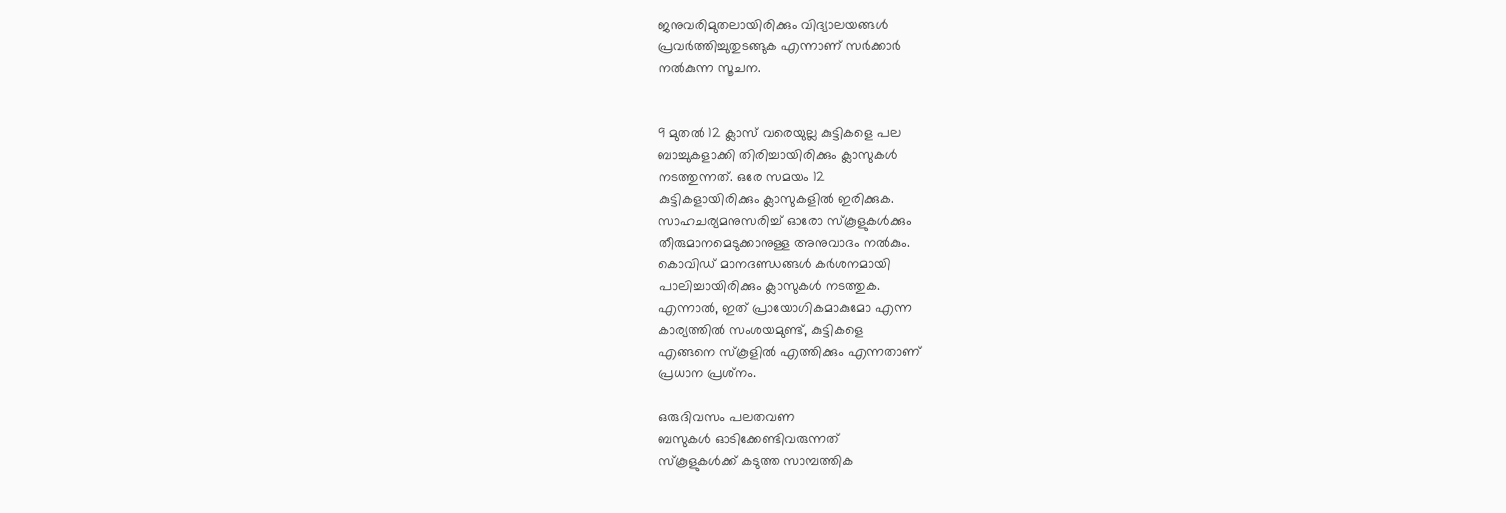ജനുവരിമുതലായിരിക്കും വിദ്യാലയങ്ങള്‍
പ്രവര്‍ത്തിച്ചുതുടങ്ങുക എന്നാണ് സര്‍ക്കാര്‍
നല്‍കുന്ന സൂചന.


9 മുതല്‍ 12 ക്ലാസ് വരെയുല്ല കുട്ടികളെ പല
ബാച്ചുകളാക്കി തിരിച്ചായിരിക്കും ക്ലാസുകള്‍
നടത്തുന്നത്. ഒരേ സമയം 12
കുട്ടികളായിരിക്കും ക്ലാസുകളില്‍ ഇരിക്കുക.
സാഹചര്യമനുസരിച്ച് ഓരോ സ്‌കൂളുകള്‍ക്കും
തീരുമാനമെടുക്കാനുള്ള അനുവാദം നല്‍കും.
കൊവിഡ് മാനദണ്ഡങ്ങള്‍ കര്‍ശനമായി
പാലിച്ചായിരിക്കും ക്ലാസുകള്‍ നടത്തുക.
എന്നാല്‍, ഇത് പ്രായോഗികമാകുമോ എന്ന
കാര്യത്തില്‍ സംശയമുണ്ട്, കുട്ടികളെ
എങ്ങനെ സ്‌കൂളില്‍ എത്തിക്കും എന്നതാണ്
പ്രധാന പ്രശ്‌നം.

ഒരുദിവസം പലതവണ
ബസുകള്‍ ഓടിക്കേണ്ടിവരുന്നത്
സ്‌കൂളുകള്‍ക്ക് കടുത്ത സാമ്പത്തിക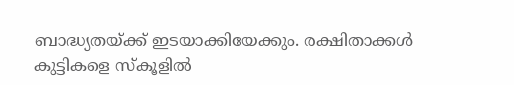ബാദ്ധ്യതയ്ക്ക് ഇടയാക്കിയേക്കും. രക്ഷിതാക്കള്‍
കുട്ടികളെ സ്‌കൂളില്‍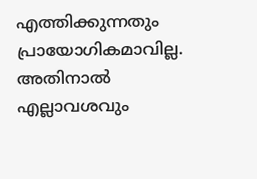എത്തിക്കുന്നതും
പ്രായോഗികമാവില്ല. അതിനാല്‍ എല്ലാവശവും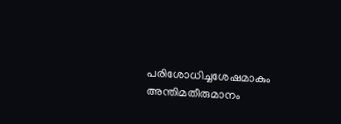പരിശോധിച്ചശേഷമാകും അന്തിമതീരുമാനം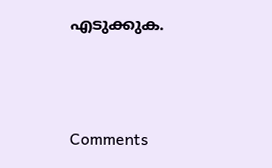എടുക്കുക.



Comments